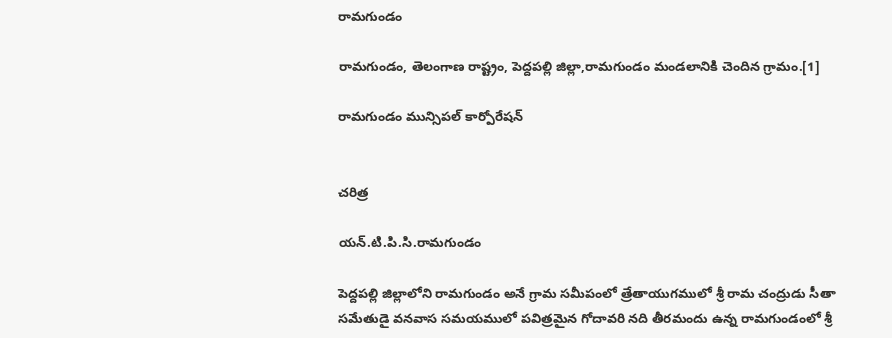రామగుండం

రామగుండం, తెలంగాణ రాష్ట్రం, పెద్దపల్లి జిల్లా,రామగుండం మండలానికి చెందిన గ్రామం.[1]

రామగుండం మున్సిపల్ కార్పోరేషన్


చరిత్ర

యన్.టి.పి.సి.రామగుండం

పెద్దపల్లి జిల్లాలోని రామగుండం అనే గ్రామ సమీపంలో త్రేతాయుగములో శ్రీ రామ చంద్రుడు సీతా సమేతుడై వనవాస సమయములో పవిత్రమైన గోదావరి నది తీరమందు ఉన్న రామగుండంలో శ్రీ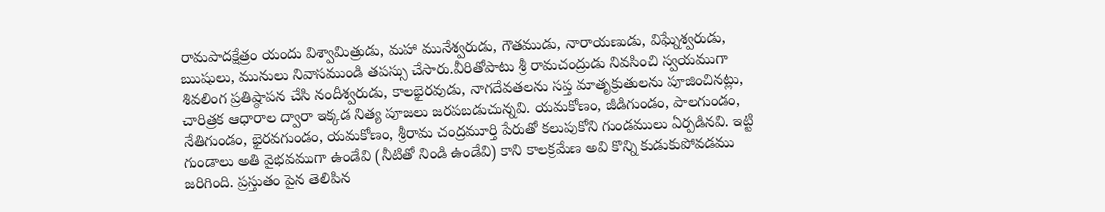రామపాదక్షేత్రం యందు విశ్వామిత్రుడు, మహా మునేశ్వరుడు, గౌతముడు, నారాయణుడు, విఘ్నేశ్వరుడు, ఋషులు, మునులు నివాసముండి తపస్సు చేసారు.వీరితోపాటు శ్రీ రామచంద్రుడు నివసించి స్వయముగా శివలింగ ప్రతిష్ఠాపన చేసి నందీశ్వరుడు, కాలభైరవుడు, నాగదేవతలను సప్త మాతృక్రుతులను పూజించినట్లు, చారిత్రక ఆధారాల ద్వారా ఇక్కడ నిత్య పూజలు జరపబడుచున్నవి. యమకోణం, జీడిగుండం, పాలగుండం, నేతిగుండం, భైరవగుండం, యమకోణం, శ్రీరామ చంద్రమూర్తి పేరుతో కలుపుకోని గుండములు ఏర్పడినవి. ఇట్టి గుండాలు అతి వైభవముగా ఉండేవి (నీటితో నిండి ఉండేవి) కాని కాలక్రమేణ అవి కొన్ని కుడుకుపోవడము జరిగింది. ప్రస్తుతం పైన తెలిపిన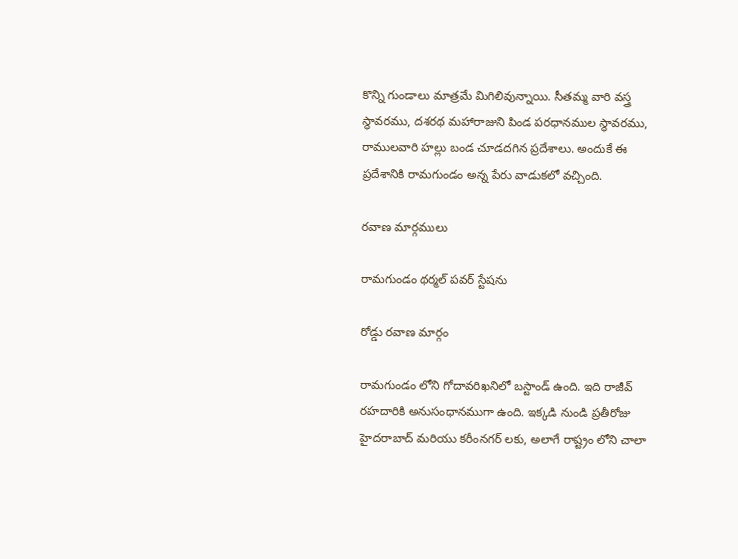కొన్ని గుండాలు మాత్రమే మిగిలివున్నాయి. సీతమ్మ వారి వస్త్ర స్థావరము, దశరథ మహారాజుని పిండ పరధానముల స్థావరము, రాములవారి హల్లు బండ చూడదగిన ప్రదేశాలు. అందుకే ఈ ప్రదేశానికి రామగుండం అన్న పేరు వాడుకలో వచ్చింది.

రవాణ మార్గములు

రామగుండం థర్మల్ పవర్ స్టేషను

రోడ్డు రవాణ మార్గం

రామగుండం లోని గోదావరిఖనిలో బస్టాండ్ ఉంది. ఇది రాజీవ్ రహదారికి అనుసంధానముగా ఉంది. ఇక్కడి నుండి ప్రతీరోజు హైదరాబాద్ మరియు కరీంనగర్ లకు, అలాగే రాష్ట్రం లోని చాలా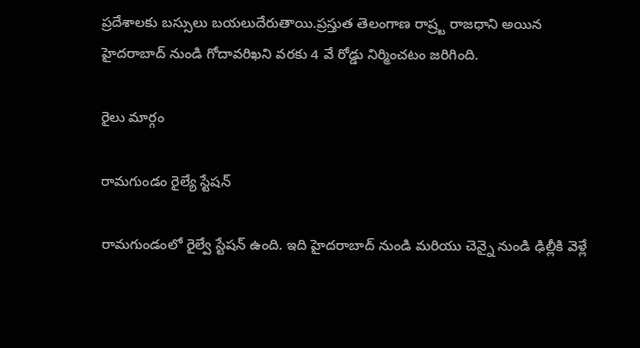ప్రదేశాలకు బస్సులు బయలుదేరుతాయి.ప్రస్తుత తెలంగాణ రాష్ర్ట రాజధాని అయిన హైదరాబాద్ నుండి గోదావరిఖని వరకు 4 వే రోడ్డు నిర్మించటం జరిగింది.

రైలు మార్గం

రామగుండం రైల్యే స్టేషన్

రామగుండంలో రైల్వే స్టేషన్ ఉంది. ఇది హైదరాబాద్ నుండి మరియు చెన్నై నుండి ఢిల్లీకి వెళ్లే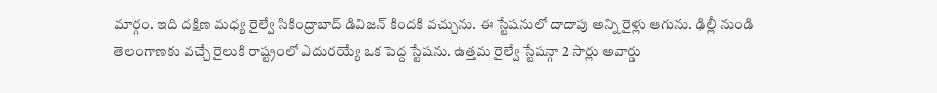మార్గం. ఇది దక్షిణ మధ్య రైల్వే సికింద్రాబాద్ డివిజన్ కిందకి వచ్చును. ఈ స్టేషనులో దాదాపు అన్ని రైళ్లు ఆగును. ఢిల్లీ నుండి తెలంగాణకు వచ్చే రైలుకి రాష్ట్రంలో ఎదురయ్యే ఒక పెద్ద స్టేషను. ఉత్తమ రైల్వే స్టేషన్గా 2 సార్లు అవార్డు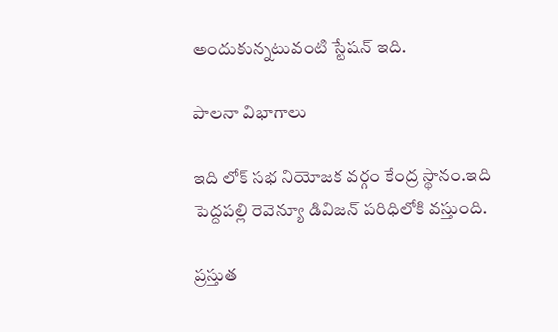అందుకున్నటువంటి స్టేషన్ ఇది.

పాలనా విభాగాలు

ఇది లోక్ సభ నియోజక వర్గం కేంద్ర స్థానం.ఇది పెద్దపల్లి రెవెన్యూ డివిజన్ పరిధిలోకి వస్తుంది.

ప్రస్తుత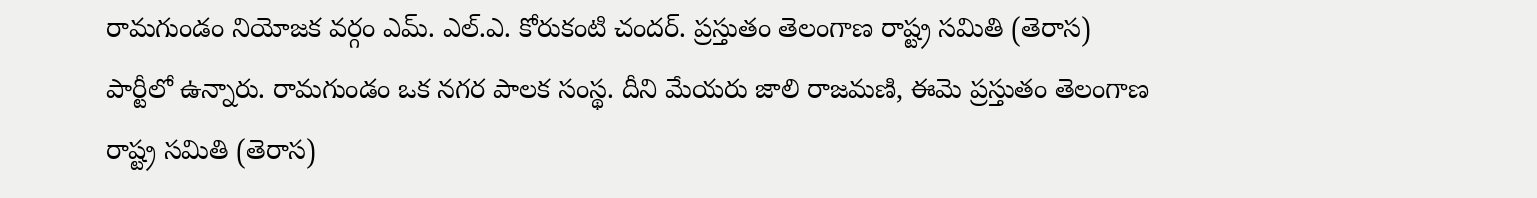రామగుండం నియోజక వర్గం ఎమ్. ఎల్.ఎ. కోరుకంటి చందర్. ప్రస్తుతం తెలంగాణ రాష్ట్ర సమితి (తెరాస) పార్టీలో ఉన్నారు. రామగుండం ఒక నగర పాలక సంస్థ. దీని మేయరు జాలి రాజమణి, ఈమె ప్రస్తుతం తెలంగాణ రాష్ట్ర సమితి (తెరాస)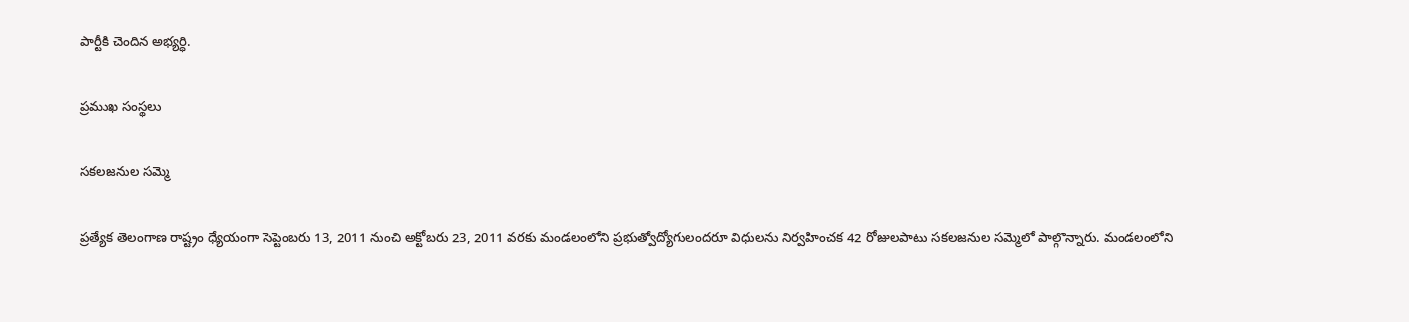పార్టీకి చెందిన అభ్యర్ధి.

ప్రముఖ సంస్థలు

సకలజనుల సమ్మె

ప్రత్యేక తెలంగాణ రాష్ట్రం ధ్యేయంగా సెప్టెంబరు 13, 2011 నుంచి అక్టోబరు 23, 2011 వరకు మండలంలోని ప్రభుత్వోద్యోగులందరూ విధులను నిర్వహించక 42 రోజులపాటు సకలజనుల సమ్మెలో పాల్గొన్నారు. మండలంలోని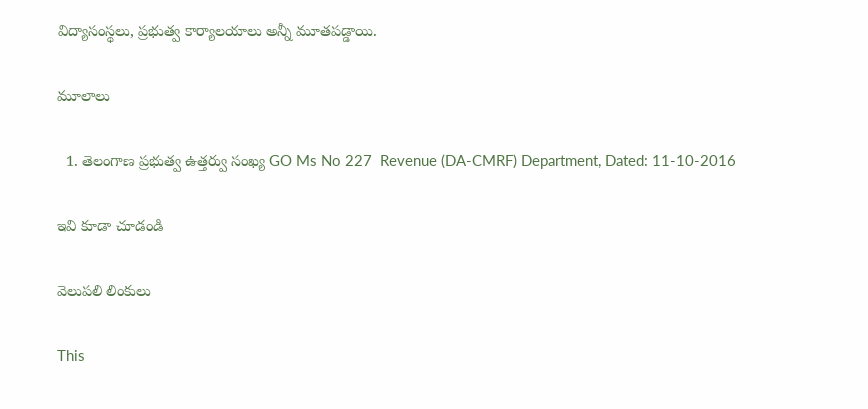విద్యాసంస్థలు, ప్రభుత్వ కార్యాలయాలు అన్నీ మూతపడ్డాయి.

మూలాలు

  1. తెలంగాణ ప్రభుత్వ ఉత్తర్వు సంఖ్య GO Ms No 227  Revenue (DA-CMRF) Department, Dated: 11-10-2016

ఇవి కూడా చూడండి

వెలుపలి లింకులు

This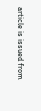article is issued from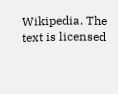Wikipedia. The text is licensed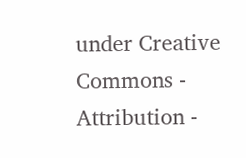under Creative Commons - Attribution -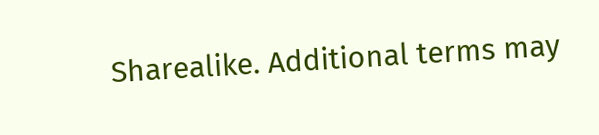Sharealike. Additional terms may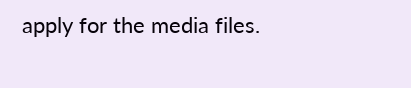apply for the media files.